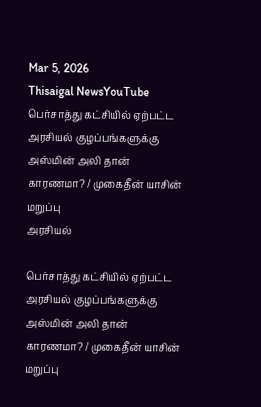Mar 5, 2026
Thisaigal NewsYouTube
பெர்சாத்து கட்சியில் ஏற்பட்ட அரசியல் குழப்பங்களுக்கு அஸ்மின் அலி தான் காரணமா? / முகைதீன் யாசின் மறுப்பு
அரசியல்

பெர்சாத்து கட்சியில் ஏற்பட்ட அரசியல் குழப்பங்களுக்கு அஸ்மின் அலி தான் காரணமா? / முகைதீன் யாசின் மறுப்பு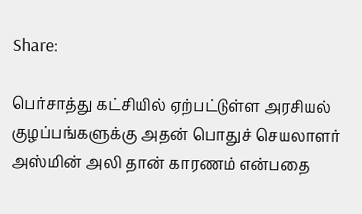Share:

பெர்சாத்து கட்சியில் ஏற்பட்டுள்ள அரசியல் குழப்பங்களுக்கு அதன் பொதுச் செயலாளர் அஸ்மின் அலி தான் காரணம் என்பதை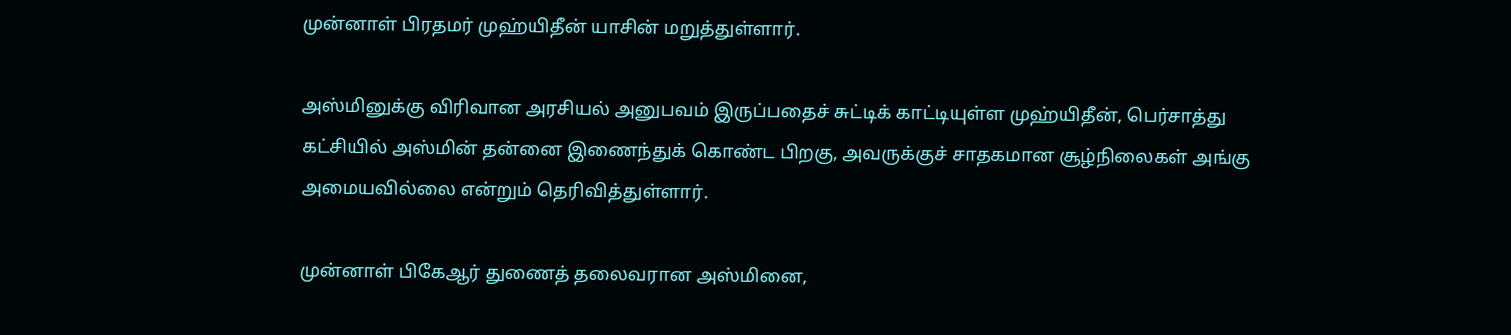முன்னாள் பிரதமர் முஹ்யிதீன் யாசின் மறுத்துள்ளார்.

அஸ்மினுக்கு விரிவான அரசியல் அனுபவம் இருப்பதைச் சுட்டிக் காட்டியுள்ள முஹ்யிதீன், பெர்சாத்து கட்சியில் அஸ்மின் தன்னை இணைந்துக் கொண்ட பிறகு, அவருக்குச் சாதகமான சூழ்நிலைகள் அங்கு அமையவில்லை என்றும் தெரிவித்துள்ளார்.

முன்னாள் பிகேஆர் துணைத் தலைவரான அஸ்மினை,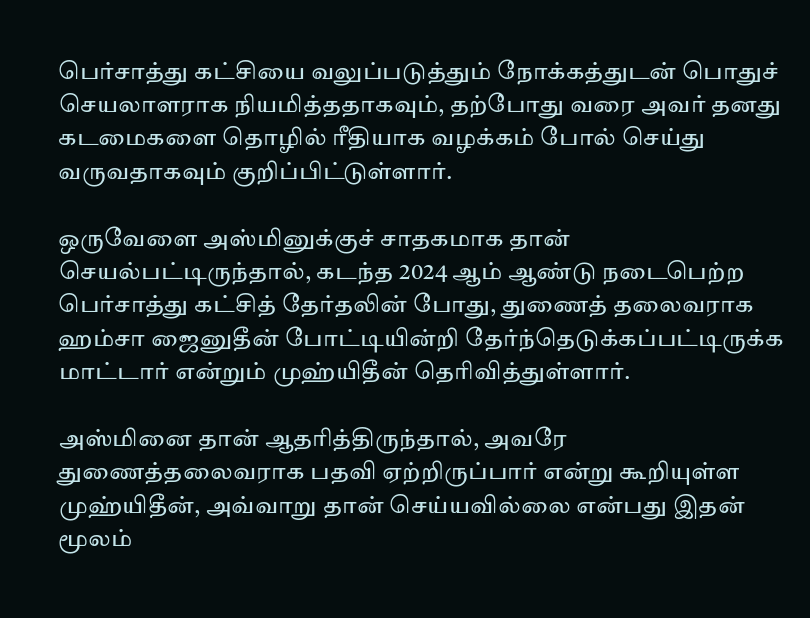பெர்சாத்து கட்சியை வலுப்படுத்தும் நோக்கத்துடன் பொதுச் செயலாளராக நியமித்ததாகவும், தற்போது வரை அவர் தனது கடமைகளை தொழில் ரீதியாக வழக்கம் போல் செய்து வருவதாகவும் குறிப்பிட்டுள்ளார்.

ஒருவேளை அஸ்மினுக்குச் சாதகமாக தான் செயல்பட்டிருந்தால், கடந்த 2024 ஆம் ஆண்டு நடைபெற்ற பெர்சாத்து கட்சித் தேர்தலின் போது, துணைத் தலைவராக ஹம்சா ஜைனுதீன் போட்டியின்றி தேர்ந்தெடுக்கப்பட்டிருக்க மாட்டார் என்றும் முஹ்யிதீன் தெரிவித்துள்ளார்.

அஸ்மினை தான் ஆதரித்திருந்தால், அவரே துணைத்தலைவராக பதவி ஏற்றிருப்பார் என்று கூறியுள்ள முஹ்யிதீன், அவ்வாறு தான் செய்யவில்லை என்பது இதன் மூலம்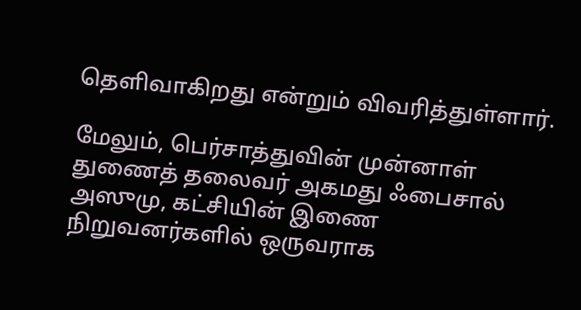தெளிவாகிறது என்றும் விவரித்துள்ளார்.

மேலும், பெர்சாத்துவின் முன்னாள் துணைத் தலைவர் அகமது ஃபைசால் அஸுமு, கட்சியின் இணை நிறுவனர்களில் ஒருவராக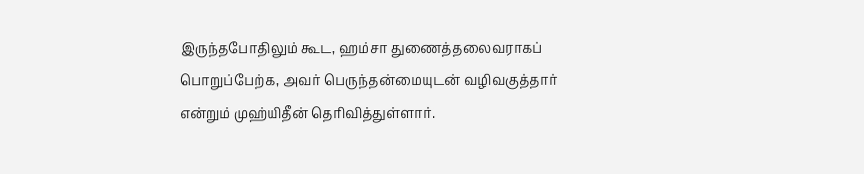இருந்தபோதிலும் கூட, ஹம்சா துணைத்தலைவராகப் பொறுப்பேற்க, அவர் பெருந்தன்மையுடன் வழிவகுத்தார் என்றும் முஹ்யிதீன் தெரிவித்துள்ளார்.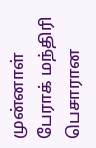முன்னாள் பேராக் மந்திரி பெசாரான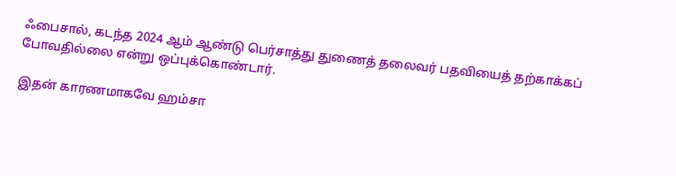ஃபைசால், கடந்த 2024 ஆம் ஆண்டு பெர்சாத்து துணைத் தலைவர் பதவியைத் தற்காக்கப் போவதில்லை என்று ஒப்புக்கொண்டார்.

இதன் காரணமாகவே ஹம்சா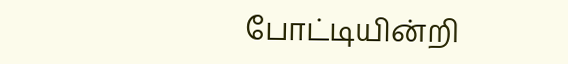போட்டியின்றி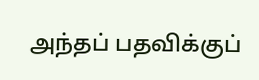அந்தப் பதவிக்குப்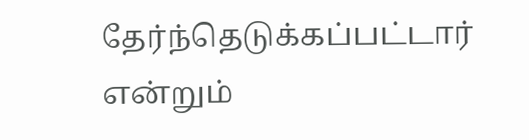தேர்ந்தெடுக்கப்பட்டார் என்றும்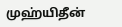முஹ்யிதீன்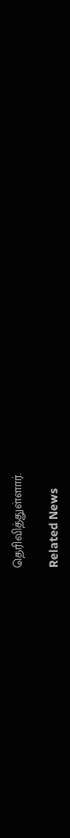தெரிவித்துள்ளார்.

Related News